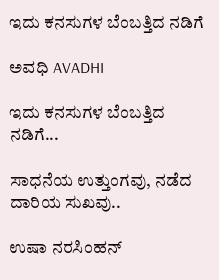ಇದು ಕನಸುಗಳ ಬೆಂಬತ್ತಿದ ನಡಿಗೆ‍

ಅವಧಿ AVADHI

ಇದು ಕನಸುಗಳ ಬೆಂಬತ್ತಿದ ನಡಿಗೆ...

ಸಾಧನೆಯ ಉತ್ತುಂಗವು, ನಡೆದ ದಾರಿಯ ಸುಖವು..

ಉಷಾ ನರಸಿಂಹನ್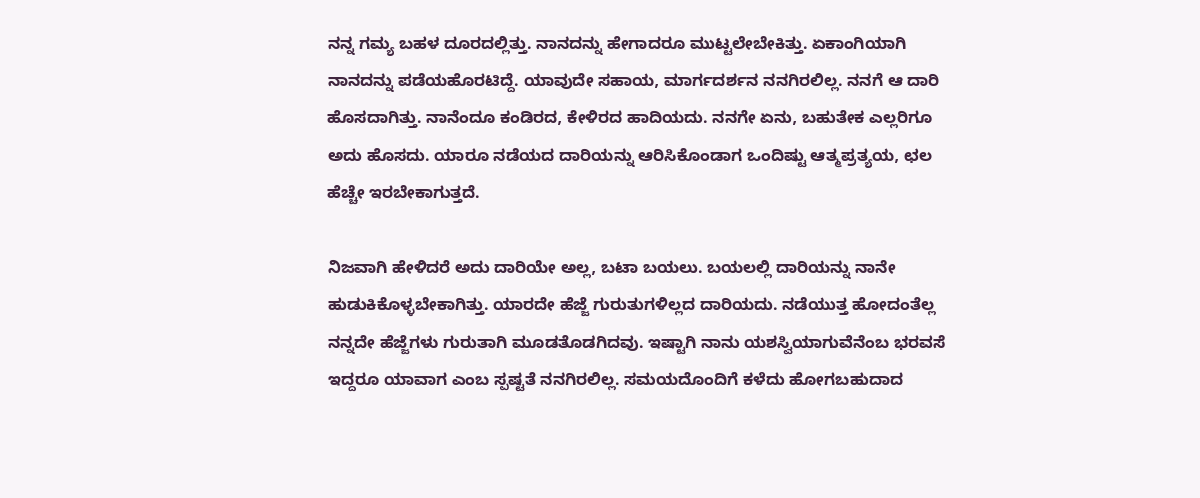ನನ್ನ ಗಮ್ಯ ಬಹಳ ದೂರದಲ್ಲಿತ್ತು. ನಾನದನ್ನು ಹೇಗಾದರೂ ಮುಟ್ಟಲೇಬೇಕಿತ್ತು. ಏಕಾಂಗಿಯಾಗಿ ನಾನದನ್ನು ಪಡೆಯಹೊರಟಿದ್ದೆ. ಯಾವುದೇ ಸಹಾಯ, ಮಾರ್ಗದರ್ಶನ ನನಗಿರಲಿಲ್ಲ. ನನಗೆ ಆ ದಾರಿ ಹೊಸದಾಗಿತ್ತು. ನಾನೆಂದೂ ಕಂಡಿರದ, ಕೇಳಿರದ ಹಾದಿಯದು. ನನಗೇ ಏನು, ಬಹುತೇಕ ಎಲ್ಲರಿಗೂ ಅದು ಹೊಸದು. ಯಾರೂ ನಡೆಯದ ದಾರಿಯನ್ನು ಆರಿಸಿಕೊಂಡಾಗ ಒಂದಿಷ್ಟು ಆತ್ಮಪ್ರತ್ಯಯ, ಛಲ ಹೆಚ್ಚೇ ಇರಬೇಕಾಗುತ್ತದೆ.

ನಿಜವಾಗಿ ಹೇಳಿದರೆ ಅದು ದಾರಿಯೇ ಅಲ್ಲ, ಬಟಾ ಬಯಲು. ಬಯಲಲ್ಲಿ ದಾರಿಯನ್ನು ನಾನೇ ಹುಡುಕಿಕೊಳ್ಳಬೇಕಾಗಿತ್ತು. ಯಾರದೇ ಹೆಜ್ಜೆ ಗುರುತುಗಳಿಲ್ಲದ ದಾರಿಯದು. ನಡೆಯುತ್ತ ಹೋದಂತೆಲ್ಲ ನನ್ನದೇ ಹೆಜ್ಜೆಗಳು ಗುರುತಾಗಿ ಮೂಡತೊಡಗಿದವು. ಇಷ್ಟಾಗಿ ನಾನು ಯಶಸ್ವಿಯಾಗುವೆನೆಂಬ ಭರವಸೆ ಇದ್ದರೂ ಯಾವಾಗ ಎಂಬ ಸ್ಪಷ್ಟತೆ ನನಗಿರಲಿಲ್ಲ. ಸಮಯದೊಂದಿಗೆ ಕಳೆದು ಹೋಗಬಹುದಾದ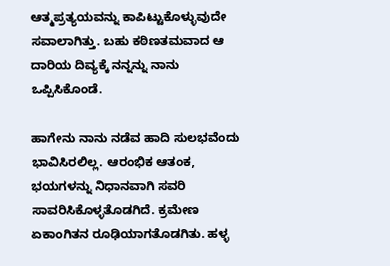ಆತ್ಮಪ್ರತ್ಯಯವನ್ನು ಕಾಪಿಟ್ಟುಕೊಳ್ಳುವುದೇ ಸವಾಲಾಗಿತ್ತು. ಬಹು ಕಠಿಣತಮವಾದ ಆ ದಾರಿಯ ದಿವ್ಯಕ್ಕೆ ನನ್ನನ್ನು ನಾನು ಒಪ್ಪಿಸಿಕೊಂಡೆ.

ಹಾಗೇನು ನಾನು ನಡೆವ ಹಾದಿ ಸುಲಭವೆಂದು ಭಾವಿಸಿರಲಿಲ್ಲ. ಆರಂಭಿಕ ಆತಂಕ, ಭಯಗಳನ್ನು ನಿಧಾನವಾಗಿ ಸವರಿ ಸಾವರಿಸಿಕೊಳ್ಳತೊಡಗಿದೆ. ಕ್ರಮೇಣ ಏಕಾಂಗಿತನ ರೂಢಿಯಾಗತೊಡಗಿತು. ಹಳ್ಳ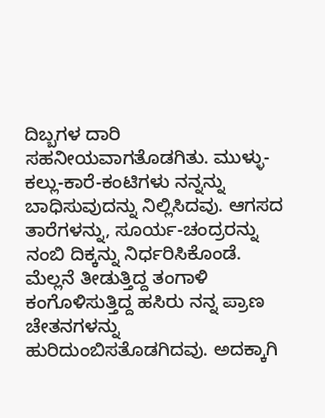ದಿಬ್ಬಗಳ ದಾರಿ ಸಹನೀಯವಾಗತೊಡಗಿತು. ಮುಳ್ಳು-ಕಲ್ಲು-ಕಾರೆ-ಕಂಟಿಗಳು ನನ್ನನ್ನು ಬಾಧಿಸುವುದನ್ನು ನಿಲ್ಲಿಸಿದವು. ಆಗಸದ ತಾರೆಗಳನ್ನು, ಸೂರ್ಯ-ಚಂದ್ರರನ್ನು ನಂಬಿ ದಿಕ್ಕನ್ನು ನಿರ್ಧರಿಸಿಕೊಂಡೆ. ಮೆಲ್ಲನೆ ತೀಡುತ್ತಿದ್ದ ತಂಗಾಳಿ ಕಂಗೊಳಿಸುತ್ತಿದ್ದ ಹಸಿರು ನನ್ನ ಪ್ರಾಣ ಚೇತನಗಳನ್ನು ಹುರಿದುಂಬಿಸತೊಡಗಿದವು. ಅದಕ್ಕಾಗಿ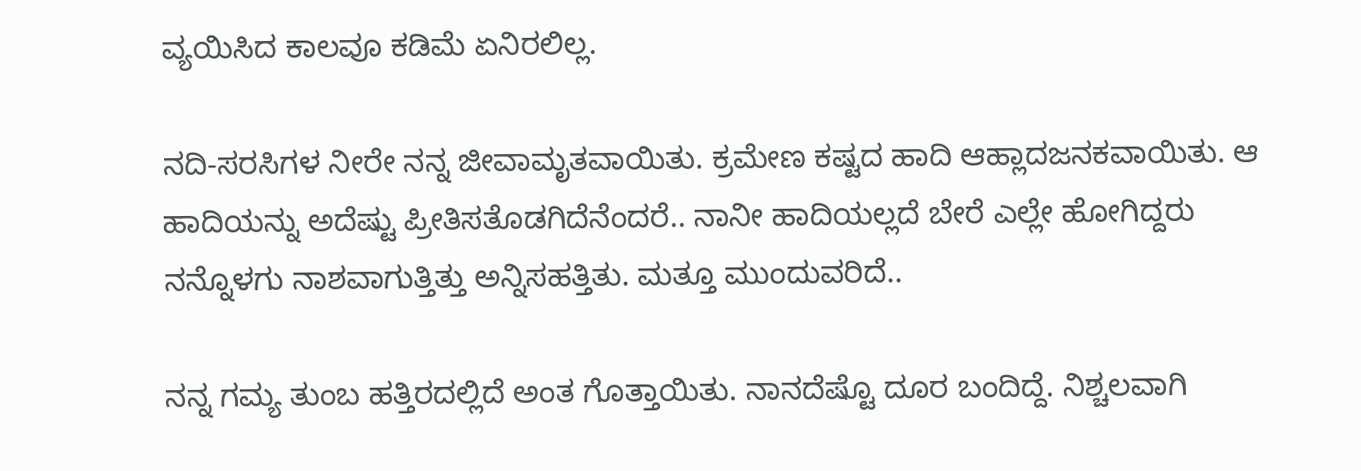ವ್ಯಯಿಸಿದ ಕಾಲವೂ ಕಡಿಮೆ ಏನಿರಲಿಲ್ಲ.

ನದಿ-ಸರಸಿಗಳ ನೀರೇ ನನ್ನ ಜೀವಾಮೃತವಾಯಿತು. ಕ್ರಮೇಣ ಕಷ್ಟದ ಹಾದಿ ಆಹ್ಲಾದಜನಕವಾಯಿತು. ಆ ಹಾದಿಯನ್ನು ಅದೆಷ್ಟು ಪ್ರೀತಿಸತೊಡಗಿದೆನೆಂದರೆ.. ನಾನೀ ಹಾದಿಯಲ್ಲದೆ ಬೇರೆ ಎಲ್ಲೇ ಹೋಗಿದ್ದರು ನನ್ನೊಳಗು ನಾಶವಾಗುತ್ತಿತ್ತು ಅನ್ನಿಸಹತ್ತಿತು. ಮತ್ತೂ ಮುಂದುವರಿದೆ..

ನನ್ನ ಗಮ್ಯ ತುಂಬ ಹತ್ತಿರದಲ್ಲಿದೆ ಅಂತ ಗೊತ್ತಾಯಿತು. ನಾನದೆಷ್ಟೊ ದೂರ ಬಂದಿದ್ದೆ. ನಿಶ್ಚಲವಾಗಿ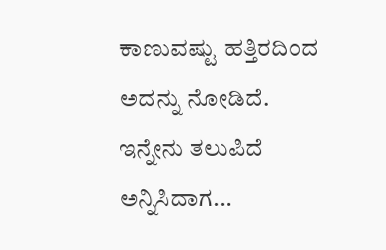ಕಾಣುವಷ್ಟು ಹತ್ತಿರದಿಂದ ಅದನ್ನು ನೋಡಿದೆ. ಇನ್ನೇನು ತಲುಪಿದೆ ಅನ್ನಿಸಿದಾಗ…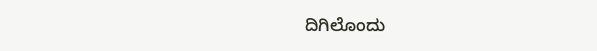ದಿಗಿಲೊಂದು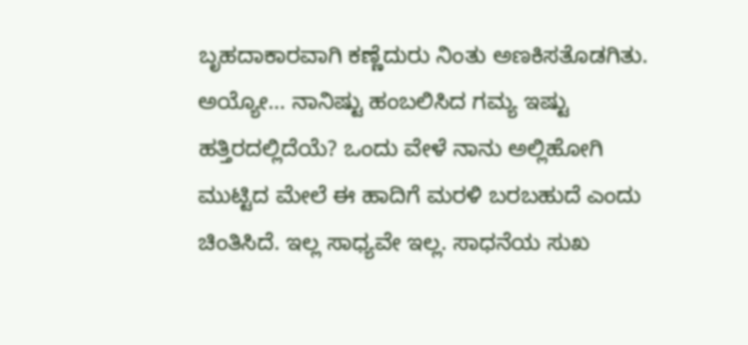ಬೃಹದಾಕಾರವಾಗಿ ಕಣ್ಣೆದುರು ನಿಂತು ಅಣಕಿಸತೊಡಗಿತು. ಅಯ್ಯೋ… ನಾನಿಷ್ಟು ಹಂಬಲಿಸಿದ ಗಮ್ಯ ಇಷ್ಟು ಹತ್ತಿರದಲ್ಲಿದೆಯೆ? ಒಂದು ವೇಳೆ ನಾನು ಅಲ್ಲಿಹೋಗಿ ಮುಟ್ಟಿದ ಮೇಲೆ ಈ ಹಾದಿಗೆ ಮರಳಿ ಬರಬಹುದೆ ಎಂದು ಚಿಂತಿಸಿದೆ. ಇಲ್ಲ ಸಾಧ್ಯವೇ ಇಲ್ಲ. ಸಾಧನೆಯ ಸುಖ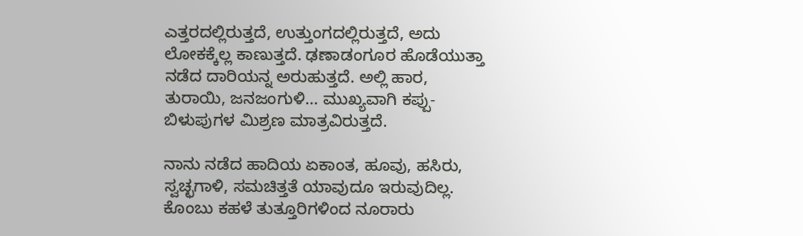ಎತ್ತರದಲ್ಲಿರುತ್ತದೆ, ಉತ್ತುಂಗದಲ್ಲಿರುತ್ತದೆ, ಅದು ಲೋಕಕ್ಕೆಲ್ಲ ಕಾಣುತ್ತದೆ. ಢಣಾಡಂಗೂರ ಹೊಡೆಯುತ್ತಾ ನಡೆದ ದಾರಿಯನ್ನ ಅರುಹುತ್ತದೆ. ಅಲ್ಲಿ ಹಾರ, ತುರಾಯಿ, ಜನಜಂಗುಳಿ… ಮುಖ್ಯವಾಗಿ ಕಪ್ಪು-ಬಿಳುಪುಗಳ ಮಿಶ್ರಣ ಮಾತ್ರವಿರುತ್ತದೆ.

ನಾನು ನಡೆದ ಹಾದಿಯ ಏಕಾಂತ, ಹೂವು, ಹಸಿರು, ಸ್ವಚ್ಛಗಾಳಿ, ಸಮಚಿತ್ತತೆ ಯಾವುದೂ ಇರುವುದಿಲ್ಲ. ಕೊಂಬು ಕಹಳೆ ತುತ್ತೂರಿಗಳಿಂದ ನೂರಾರು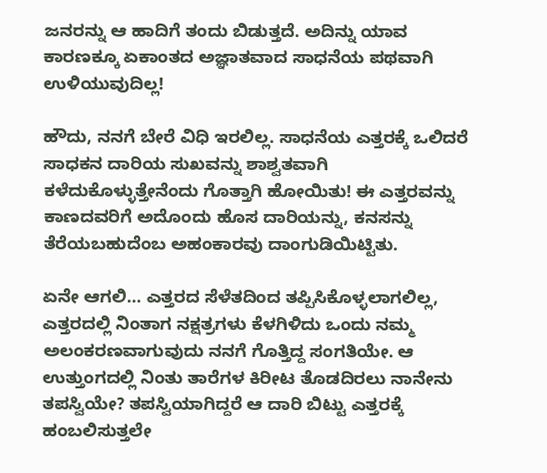ಜನರನ್ನು ಆ ಹಾದಿಗೆ ತಂದು ಬಿಡುತ್ತದೆ. ಅದಿನ್ನು ಯಾವ ಕಾರಣಕ್ಕೂ ಏಕಾಂತದ ಅಜ್ಞಾತವಾದ ಸಾಧನೆಯ ಪಥವಾಗಿ ಉಳಿಯುವುದಿಲ್ಲ!

ಹೌದು, ನನಗೆ ಬೇರೆ ವಿಧಿ ಇರಲಿಲ್ಲ. ಸಾಧನೆಯ ಎತ್ತರಕ್ಕೆ ಒಲಿದರೆ ಸಾಧಕನ ದಾರಿಯ ಸುಖವನ್ನು ಶಾಶ್ವತವಾಗಿ ಕಳೆದುಕೊಳ್ಳುತ್ತೇನೆಂದು ಗೊತ್ತಾಗಿ ಹೋಯಿತು! ಈ ಎತ್ತರವನ್ನು ಕಾಣದವರಿಗೆ ಅದೊಂದು ಹೊಸ ದಾರಿಯನ್ನು, ಕನಸನ್ನು ತೆರೆಯಬಹುದೆಂಬ ಅಹಂಕಾರವು ದಾಂಗುಡಿಯಿಟ್ಟಿತು.

ಏನೇ ಆಗಲಿ… ಎತ್ತರದ ಸೆಳೆತದಿಂದ ತಪ್ಪಿಸಿಕೊಳ್ಳಲಾಗಲಿಲ್ಲ, ಎತ್ತರದಲ್ಲಿ ನಿಂತಾಗ ನಕ್ಷತ್ರಗಳು ಕೆಳಗಿಳಿದು ಒಂದು ನಮ್ಮ ಅಲಂಕರಣವಾಗುವುದು ನನಗೆ ಗೊತ್ತಿದ್ದ ಸಂಗತಿಯೇ. ಆ ಉತ್ತುಂಗದಲ್ಲಿ ನಿಂತು ತಾರೆಗಳ ಕಿರೀಟ ತೊಡದಿರಲು ನಾನೇನು ತಪಸ್ವಿಯೇ? ತಪಸ್ವಿಯಾಗಿದ್ದರೆ ಆ ದಾರಿ ಬಿಟ್ಟು ಎತ್ತರಕ್ಕೆ ಹಂಬಲಿಸುತ್ತಲೇ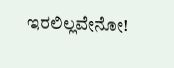ಇರಲಿಲ್ಲವೇನೋ!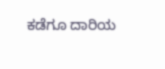ಕಡೆಗೂ ದಾರಿಯ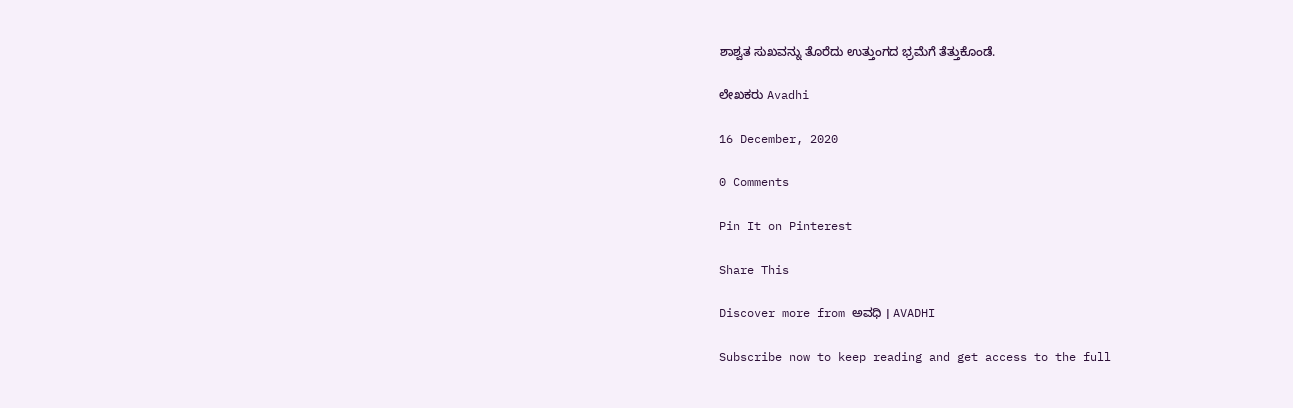ಶಾಶ್ವತ ಸುಖವನ್ನು ತೊರೆದು ಉತ್ತುಂಗದ ಭ್ರಮೆಗೆ ತೆತ್ತುಕೊಂಡೆ.

ಲೇಖಕರು Avadhi

16 December, 2020

0 Comments

Pin It on Pinterest

Share This

Discover more from ಅವಧಿ । AVADHI

Subscribe now to keep reading and get access to the full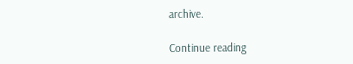archive.

Continue reading